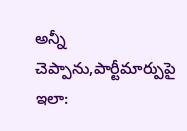అన్నీ చెప్పాను,పార్టీమార్పుపై ఇలా: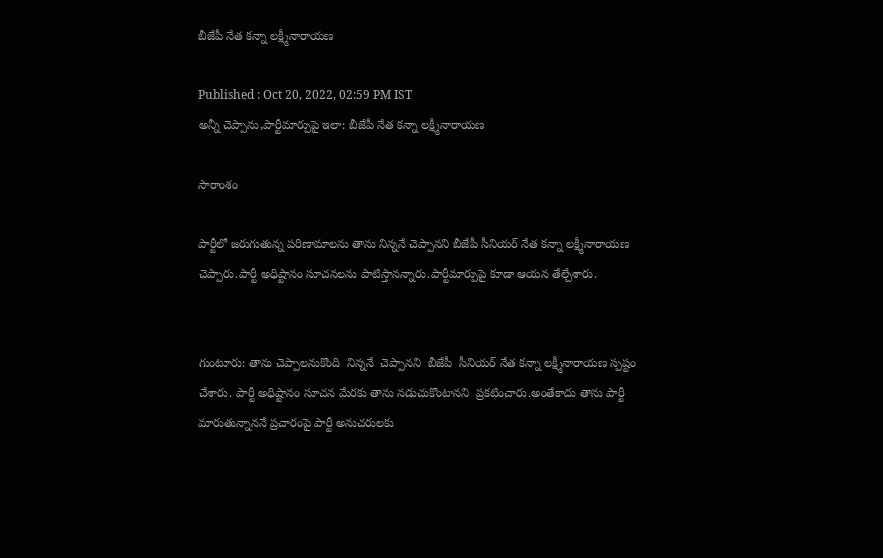బీజేపీ నేత కన్నా లక్ష్మీనారాయణ

Published : Oct 20, 2022, 02:59 PM IST
అన్నీ చెప్పాను,పార్టీమార్పుపై ఇలా: బీజేపీ నేత కన్నా లక్ష్మీనారాయణ

సారాంశం

పార్టీలో జరుగుతున్న పరిణామాలను తాను నిన్ననే చెప్పానని బీజేపీ సీనియర్ నేత కన్నా లక్ష్మీనారాయణ  చెప్పారు.పార్టీ అధిష్టానం సూచనలను పాటిస్తానన్నారు.పార్టీమార్పుపై కూడా ఆయన తేల్చేశారు.


గుంటూరు: తాను చెప్పాలనుకొంది  నిన్ననే  చెప్పానని  బీజేపీ  సీనియర్ నేత కన్నా లక్ష్మీనారాయణ స్పష్టం  చేశారు. పార్టీ అధిష్టానం సూచన మేరకు తాను నడుచుకొంటానని  ప్రకటించారు.అంతేకాదు తాను పార్టీ మారుతున్నాననే ప్రచారంపై పార్టీ అనుచరులకు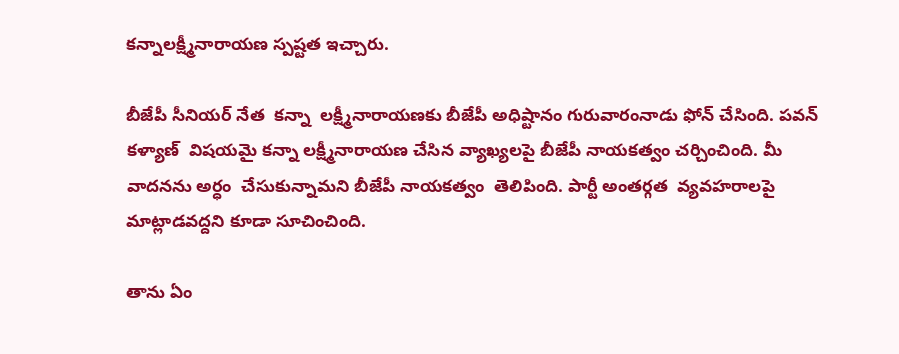కన్నాలక్ష్మీనారాయణ స్పష్టత ఇచ్చారు.

బీజేపీ సీనియర్ నేత  కన్నా  లక్ష్మీనారాయణకు బీజేపీ అధిష్టానం గురువారంనాడు ఫోన్ చేసింది. పవన్ కళ్యాణ్  విషయమై కన్నా లక్ష్మీనారాయణ చేసిన వ్యాఖ్యలపై బీజేపీ నాయకత్వం చర్చించింది. మీ వాదనను అర్ధం  చేసుకున్నామని బీజేపీ నాయకత్వం  తెలిపింది. పార్టీ అంతర్గత  వ్యవహరాలపై మాట్లాడవద్దని కూడా సూచించింది.

తాను ఏం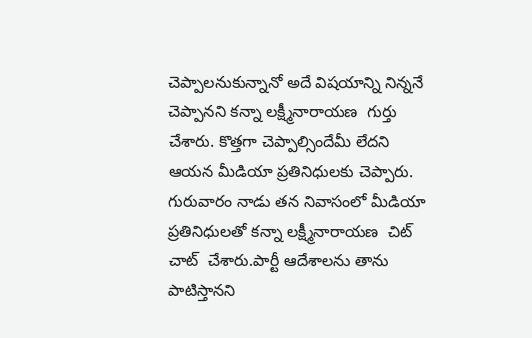చెప్పాలనుకున్నానో అదే విషయాన్ని నిన్ననే చెప్పానని కన్నా లక్ష్మీనారాయణ  గుర్తు చేశారు. కొత్తగా చెప్పాల్సిందేమీ లేదని  ఆయన మీడియా ప్రతినిధులకు చెప్పారు. గురువారం నాడు తన నివాసంలో మీడియా ప్రతినిధులతో కన్నా లక్ష్మీనారాయణ  చిట్  చాట్  చేశారు.పార్టీ ఆదేశాలను తాను పాటిస్తానని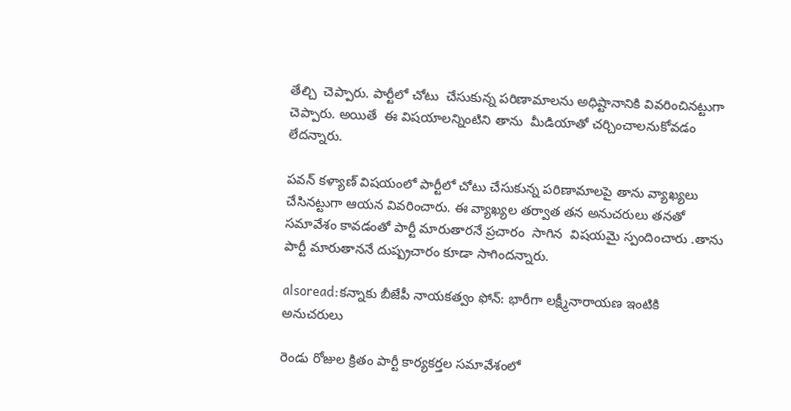తేల్చి  చెప్పారు. పార్టీలో చోటు  చేసుకున్న పరిణామాలను అధిష్టానానికి వివరించినట్టుగా చెప్పారు. అయితే  ఈ విషయాలన్నింటిని తాను  మీడియాతో చర్చించాలనుకోవడం లేదన్నారు.

పవన్ కళ్యాణ్ విషయంలో పార్టీలో చోటు చేసుకున్న పరిణామాలపై తాను వ్యాఖ్యలు  చేసినట్టుగా ఆయన వివరించారు. ఈ వ్యాఖ్యల తర్వాత తన అనుచరులు తనతో సమావేశం కావడంతో పార్టీ మారుతారనే ప్రచారం  సాగిన  విషయమై స్పందించారు .తాను పార్టీ మారుతాననే దుష్ప్రచారం కూడా సాగిందన్నారు.

alsoread:కన్నాకు బీజేపీ నాయకత్వం ఫోన్: భారీగా లక్ష్మీనారాయణ ఇంటికి అనుచరులు

రెండు రోజుల క్రితం పార్టీ కార్యకర్తల సమావేశంలో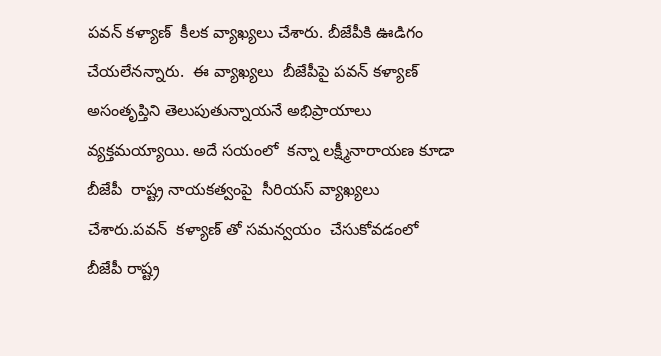పవన్ కళ్యాణ్  కీలక వ్యాఖ్యలు చేశారు. బీజేపీకి ఊడిగం  చేయలేనన్నారు.  ఈ వ్యాఖ్యలు  బీజేపీపై పవన్ కళ్యాణ్ అసంతృప్తిని తెలుపుతున్నాయనే అభిప్రాయాలు వ్యక్తమయ్యాయి. అదే సయంలో  కన్నా లక్ష్మీనారాయణ కూడా బీజేపీ  రాష్ట్ర నాయకత్వంపై  సీరియస్ వ్యాఖ్యలు చేశారు.పవన్  కళ్యాణ్ తో సమన్వయం  చేసుకోవడంలో బీజేపీ రాష్ట్ర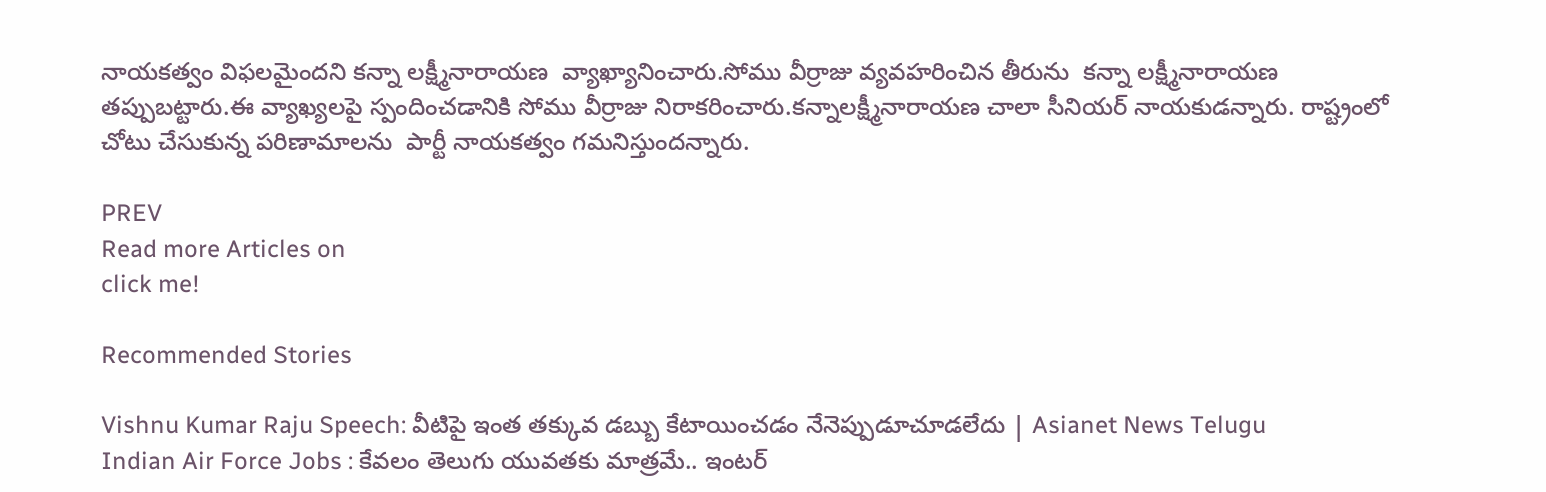నాయకత్వం విఫలమైందని కన్నా లక్ష్మీనారాయణ  వ్యాఖ్యానించారు.సోము వీర్రాజు వ్యవహరించిన తీరును  కన్నా లక్ష్మీనారాయణ తప్పుబట్టారు.ఈ వ్యాఖ్యలపై స్పందించడానికి సోము వీర్రాజు నిరాకరించారు.కన్నాలక్ష్మీనారాయణ చాలా సీనియర్ నాయకుడన్నారు. రాష్ట్రంలో చోటు చేసుకున్న పరిణామాలను  పార్టీ నాయకత్వం గమనిస్తుందన్నారు.

PREV
Read more Articles on
click me!

Recommended Stories

Vishnu Kumar Raju Speech: వీటిపై ఇంత తక్కువ డబ్బు కేటాయించడం నేనెప్పుడూచూడలేదు | Asianet News Telugu
Indian Air Force Jobs : కేవలం తెలుగు యువతకు మాత్రమే.. ఇంటర్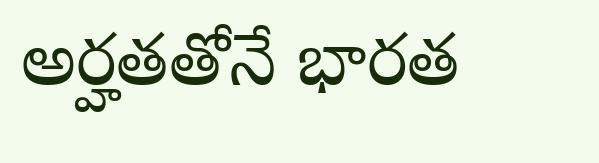అర్హతతోనే భారత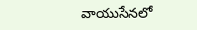వాయుసేనలో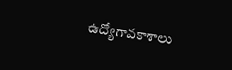ఉద్యోగావకాశాలు